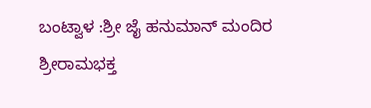ಬಂಟ್ವಾಳ :ಶ್ರೀ ಜೈ ಹನುಮಾನ್ ಮಂದಿರ ಶ್ರೀರಾಮಭಕ್ತ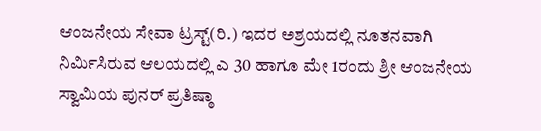ಆಂಜನೇಯ ಸೇವಾ ಟ್ರಸ್ಟ್(ರಿ.) ಇದರ ಅಶ್ರಯದಲ್ಲಿ ನೂತನವಾಗಿ ನಿರ್ಮಿಸಿರುವ ಆಲಯದಲ್ಲಿ ಎ 30 ಹಾಗೂ ಮೇ 1ರಂದು ಶ್ರೀ ಆಂಜನೇಯ ಸ್ವಾಮಿಯ ಪುನರ್ ಪ್ರತಿಷ್ಠಾ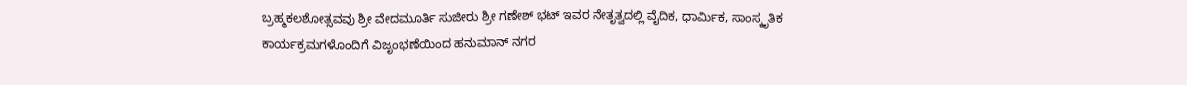ಬ್ರಹ್ಮಕಲಶೋತ್ಸವವು ಶ್ರೀ ವೇದಮೂರ್ತಿ ಸುಜೀರು ಶ್ರೀ ಗಣೇಶ್ ಭಟ್ ಇವರ ನೇತೃತ್ವದಲ್ಲಿ ವೈದಿಕ, ಧಾರ್ಮಿಕ, ಸಾಂಸ್ಕೃತಿಕ ಕಾರ್ಯಕ್ರಮಗಳೊಂದಿಗೆ ವಿಜೃಂಭಣೆಯಿಂದ ಹನುಮಾನ್ ನಗರ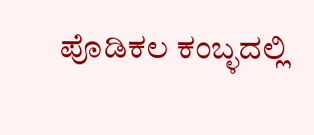ಪೊಡಿಕಲ ಕಂಬ್ಳದಲ್ಲಿ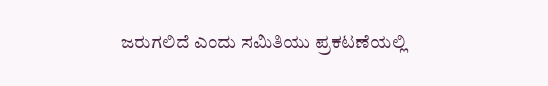ಜರುಗಲಿದೆ ಎಂದು ಸಮಿತಿಯು ಪ್ರಕಟಣೆಯಲ್ಲಿ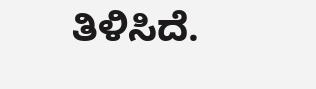ತಿಳಿಸಿದೆ.